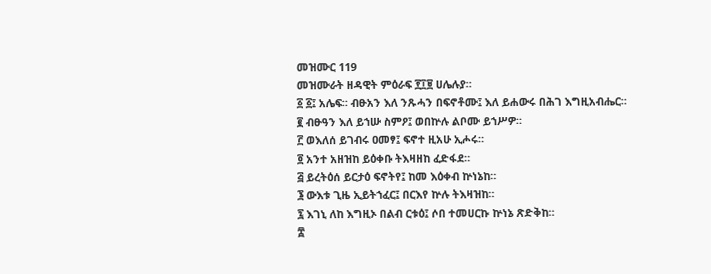መዝሙር 119
መዝሙራት ዘዳዊት ምዕራፍ ፻፲፱ ሀሌሉያ።
፩ ፩፤ አሌፍ። ብፁአን እለ ንጹሓን በፍኖቶሙ፤ እለ ይሐውሩ በሕገ እግዚአብሔር።
፪ ብፁዓን እለ ይኀሡ ስምዖ፤ ወበኵሉ ልቦሙ ይኀሥዎ።
፫ ወእለሰ ይገብሩ ዐመፃ፤ ፍኖተ ዚአሁ ኢሖሩ።
፬ አንተ አዘዝከ ይዕቀቡ ትእዛዘከ ፈድፋደ።
፭ ይረትዕሰ ይርታዕ ፍኖትየ፤ ከመ እዕቀብ ኵነኔከ።
፮ ውእቱ ጊዜ ኢይትኀፈር፤ በርእየ ኵሉ ትእዛዝከ።
፯ እገኒ ለከ እግዚኦ በልብ ርቱዕ፤ ሶበ ተመሀርኩ ኵነኔ ጽድቅከ።
፰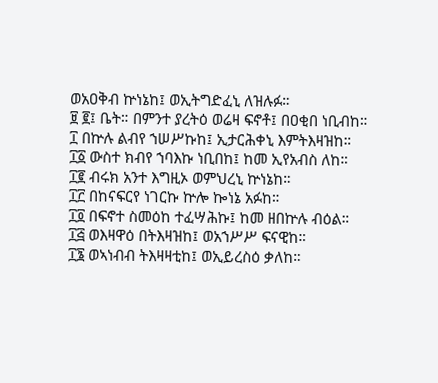ወአዐቅብ ኵነኔከ፤ ወኢትግድፈኒ ለዝሉፉ።
፱ ፪፤ ቤት። በምንተ ያረትዕ ወሬዛ ፍኖቶ፤ በዐቂበ ነቢብከ።
፲ በኵሉ ልብየ ኀሠሥኩከ፤ ኢታርሕቀኒ እምትእዛዝከ።
፲፩ ውስተ ክብየ ኀባእኩ ነቢበከ፤ ከመ ኢየአብስ ለከ።
፲፪ ብሩክ አንተ እግዚኦ ወምህረኒ ኵነኔከ።
፲፫ በከናፍርየ ነገርኩ ኵሎ ኰነኔ አፉከ።
፲፬ በፍኖተ ስመዕከ ተፈሣሕኩ፤ ከመ ዘበኵሉ ብዕል።
፲፭ ወእዛዋዕ በትእዛዝከ፤ ወአኀሥሥ ፍናዊከ።
፲፮ ወኣነብብ ትእዛዛቲከ፤ ወኢይረስዕ ቃለከ።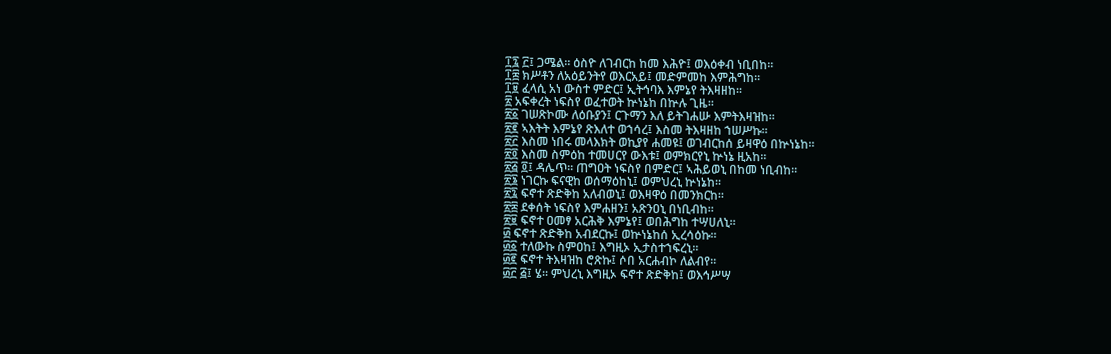፲፯ ፫፤ ጋሜል። ዕስዮ ለገብርከ ከመ እሕዮ፤ ወእዕቀብ ነቢበከ።
፲፰ ክሥቶን ለአዕይንትየ ወእርአይ፤ መድምመከ እምሕግከ።
፲፱ ፈላሲ አነ ውስተ ምድር፤ ኢትኅባእ እምኔየ ትእዛዘከ።
፳ አፍቀረት ነፍስየ ወፈተወት ኵነኔከ በኵሉ ጊዜ።
፳፩ ገሠጽኮሙ ለዕቡያን፤ ርጉማን እለ ይትገሐሡ እምትእዛዝከ።
፳፪ ኣእትት እምኔየ ጽእለተ ወኀሳረ፤ እስመ ትእዛዘከ ኀሠሥኩ።
፳፫ እስመ ነበሩ መላእክት ወኪያየ ሐመዩ፤ ወገብርከሰ ይዛዋዕ በኵነኔከ።
፳፬ እስመ ስምዕከ ተመሀርየ ውእቱ፤ ወምክርየኒ ኵነኔ ዚአከ።
፳፭ ፬፤ ዳሌጥ። ጠግዐት ነፍስየ በምድር፤ ኣሕይወኒ በከመ ነቢብከ።
፳፮ ነገርኩ ፍናዊከ ወሰማዕከኒ፤ ወምህረኒ ኵነኔከ።
፳፯ ፍኖተ ጽድቅከ አለብወኒ፤ ወእዛዋዕ በመንክርከ።
፳፰ ደቀሰት ነፍስየ እምሐዘን፤ አጽንዐኒ በነቢብከ።
፳፱ ፍኖተ ዐመፃ አርሕቅ እምኔየ፤ ወበሕግከ ተሣሀለኒ።
፴ ፍኖተ ጽድቅከ አብደርኩ፤ ወኵነኔከሰ ኢረሳዕኩ።
፴፩ ተለውኩ ስምዐከ፤ እግዚኦ ኢታስተኀፍረኒ።
፴፪ ፍኖተ ትእዛዝከ ሮጽኩ፤ ሶበ አርሐብኮ ለልብየ።
፴፫ ፭፤ ሄ። ምህረኒ እግዚኦ ፍኖተ ጽድቅከ፤ ወእኅሥሣ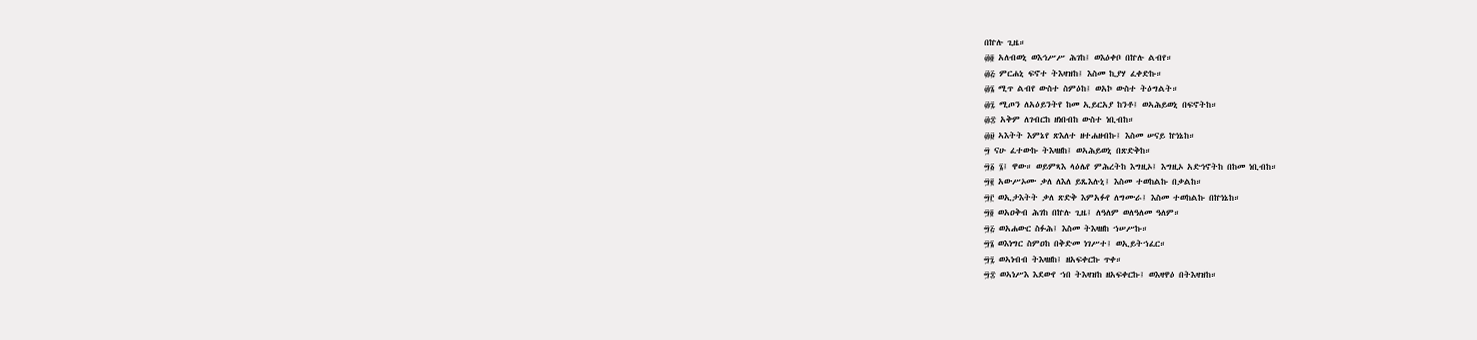በኵሉ ጊዜ።
፴፬ አለብወኒ ወእኅሥሥ ሕገከ፤ ወእዕቀቦ በኵሉ ልብየ።
፴፭ ምርሐኒ ፍኖተ ትእዛዝከ፤ እስመ ኪያሃ ፈቀድኩ።
፴፮ ሚጥ ልብየ ውስተ ስምዕከ፤ ወአኮ ውስተ ትዕግልት።
፴፯ ሚጦን ለአዕይንትየ ከመ ኢይርአያ ከንቶ፤ ወኣሕይወኒ በፍኖትከ።
፴፰ አቅም ለገብርከ ዘነበብከ ውስተ ነቢብከ።
፴፱ ኣእትት እምኔየ ጽእለተ ዘተሐዘብኩ፤ እስመ ሠናይ ኵነኔከ።
፵ ናሁ ፈተውኩ ትእዛዘከ፤ ወኣሕይወኒ በጽድቅከ።
፵፩ ፮፤ ዋው። ወይምጻእ ላዕሌየ ምሕረትከ እግዚኦ፤ እግዚኦ አድኅኖትከ በከመ ነቢብከ።
፵፪ አውሥኦሙ ቃለ ለእለ ይጼእሉኒ፤ እስመ ተወከልኩ በቃልከ።
፵፫ ወኢታእትት ቃለ ጽድቅ እምአፉየ ለግሙራ፤ እስመ ተወከልኩ በኵነኔከ።
፵፬ ወአዐቅብ ሕገከ በኵሉ ጊዜ፤ ለዓለም ወለዓለመ ዓለም።
፵፭ ወአሐውር ስፉሕ፤ እስመ ትእዛዘከ ኀሠሥኩ።
፵፮ ወእነግር ስምዐከ በቅድመ ነገሥተ፤ ወኢይትኀፈር።
፵፯ ወኣነብብ ትእዛዘከ፤ ዘአፍቀርኩ ጥቀ።
፵፰ ወኣነሥእ እደውየ ኀበ ትእዛዝከ ዘአፍቀርኩ፤ ወእዛዋዕ በትእዛዝከ።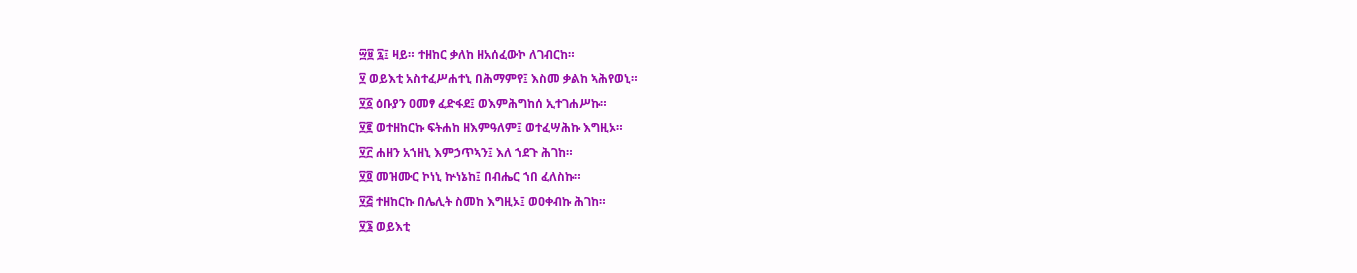፵፱ ፯፤ ዛይ። ተዘከር ቃለከ ዘአሰፈውኮ ለገብርከ።
፶ ወይእቲ አስተፈሥሐተኒ በሕማምየ፤ እስመ ቃልከ ኣሕየወኒ።
፶፩ ዕቡያን ዐመፃ ፈድፋደ፤ ወእምሕግከሰ ኢተገሐሥኩ።
፶፪ ወተዘከርኩ ፍትሐከ ዘእምዓለም፤ ወተፈሣሕኩ እግዚኦ።
፶፫ ሐዘን አኀዘኒ እምኃጥኣን፤ እለ ኀደጉ ሕገከ።
፶፬ መዝሙር ኮነኒ ኵነኔከ፤ በብሔር ኀበ ፈለስኩ።
፶፭ ተዘከርኩ በሌሊት ስመከ እግዚኦ፤ ወዐቀብኩ ሕገከ።
፶፮ ወይእቲ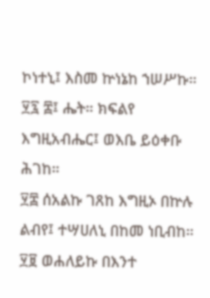ኮነተኒ፤ እስመ ኵነኔከ ኀሠሥኩ።
፶፯ ፰፤ ሔት። ክፍልየ እግዚአብሔር፤ ወእቤ ይዕቀቡ ሕገከ።
፶፰ ሰአልኩ ገጸከ እግዚኦ በኵሉ ልብየ፤ ተሣሀለኒ በከመ ነቢብከ።
፶፱ ወሐለይኩ በእንተ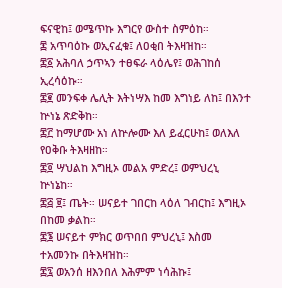ፍናዊከ፤ ወሜጥኩ እግርየ ውስተ ስምዕከ።
፷ አጥባዕኩ ወኢናፈቁ፤ ለዐቂበ ትእዛዝከ።
፷፩ አሕባለ ኃጥኣን ተፀፍራ ላዕሌየ፤ ወሕገከሰ ኢረሳዕኩ።
፷፪ መንፍቀ ሌሊት እትነሣእ ከመ እግነይ ለከ፤ በእንተ ኵነኔ ጽድቅከ።
፷፫ ከማሆሙ አነ ለኵሎሙ እለ ይፈርሁከ፤ ወለእለ የዐቅቡ ትእዛዘከ።
፷፬ ሣህልከ እግዚኦ መልአ ምድረ፤ ወምህረኒ ኵነኔከ።
፷፭ ፱፤ ጤት። ሠናይተ ገበርከ ላዕለ ገብርከ፤ እግዚኦ በከመ ቃልከ።
፷፮ ሠናይተ ምክር ወጥበበ ምህረኒ፤ እስመ ተአመንኩ በትእዛዝከ።
፷፯ ወአንሰ ዘእንበለ እሕምም ነሳሕኩ፤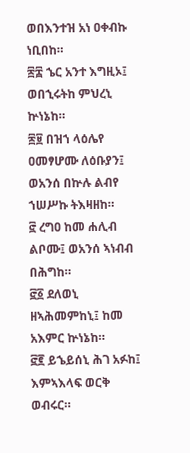ወበእንተዝ አነ ዐቀብኩ ነቢበከ።
፷፰ ኄር አንተ እግዚኦ፤ ወበኂሩትከ ምህረኒ ኵነኔከ።
፷፱ በዝኀ ላዕሌየ ዐመፃሆሙ ለዕቡያን፤ ወአንሰ በኵሉ ልብየ ኀሠሥኩ ትእዛዘከ።
፸ ረግዐ ከመ ሐሊብ ልቦሙ፤ ወአንሰ ኣነብብ በሕግከ።
፸፩ ደለወኒ ዘኣሕመምከኒ፤ ከመ አእምር ኵነኔከ።
፸፪ ይኄይሰኒ ሕገ አፉከ፤ እምኣእላፍ ወርቅ ወብሩር።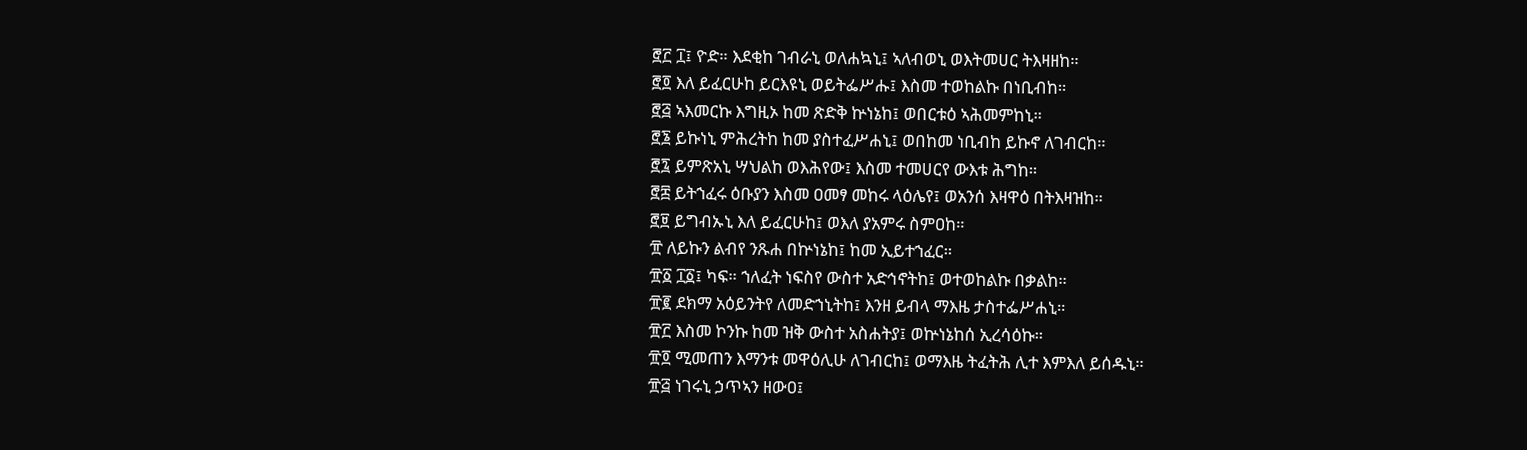፸፫ ፲፤ ዮድ። እደቂከ ገብራኒ ወለሐኳኒ፤ ኣለብወኒ ወእትመሀር ትእዛዘከ።
፸፬ እለ ይፈርሁከ ይርእዩኒ ወይትፌሥሑ፤ እስመ ተወከልኩ በነቢብከ።
፸፭ ኣእመርኩ እግዚኦ ከመ ጽድቅ ኵነኔከ፤ ወበርቱዕ ኣሕመምከኒ።
፸፮ ይኩነኒ ምሕረትከ ከመ ያስተፈሥሐኒ፤ ወበከመ ነቢብከ ይኩኖ ለገብርከ።
፸፯ ይምጽአኒ ሣህልከ ወእሕየው፤ እስመ ተመሀርየ ውእቱ ሕግከ።
፸፰ ይትኀፈሩ ዕቡያን እስመ ዐመፃ መከሩ ላዕሌየ፤ ወአንሰ እዛዋዕ በትእዛዝከ።
፸፱ ይግብኡኒ እለ ይፈርሁከ፤ ወእለ ያአምሩ ስምዐከ።
፹ ለይኩን ልብየ ንጹሐ በኵነኔከ፤ ከመ ኢይተኀፈር።
፹፩ ፲፩፤ ካፍ። ኀለፈት ነፍስየ ውስተ አድኅኖትከ፤ ወተወከልኩ በቃልከ።
፹፪ ደክማ አዕይንትየ ለመድኀኒትከ፤ እንዘ ይብላ ማእዜ ታስተፌሥሐኒ።
፹፫ እስመ ኮንኩ ከመ ዝቅ ውስተ አስሐትያ፤ ወኵነኔከሰ ኢረሳዕኩ።
፹፬ ሚመጠን እማንቱ መዋዕሊሁ ለገብርከ፤ ወማእዜ ትፈትሕ ሊተ እምእለ ይሰዱኒ።
፹፭ ነገሩኒ ኃጥኣን ዘውዐ፤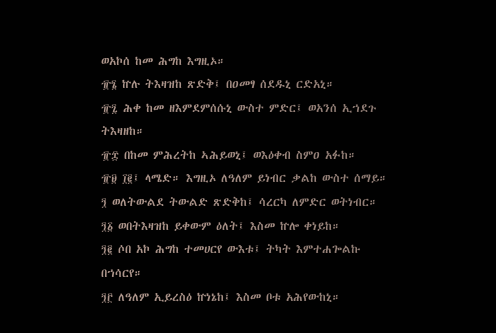ወአኮሰ ከመ ሕግከ እግዚኦ።
፹፮ ኵሉ ትእዛዝከ ጽድቅ፤ በዐመፃ ሰደዱኒ ርድአኒ።
፹፯ ሕቀ ከመ ዘእምደምሰሱኒ ውስተ ምድር፤ ወአንሰ ኢኀደጉ ትእዛዘከ።
፹፰ በከመ ምሕረትከ ኣሕይወኒ፤ ወእዕቀብ ስምዐ አፉከ።
፹፱ ፲፪፤ ላሜድ። እግዚኦ ለዓለም ይነብር ቃልከ ውስተ ሰማይ።
፺ ወለትውልደ ትውልድ ጽድቅከ፤ ሳረርካ ለምድር ወትነብር።
፺፩ ወበትእዛዝከ ይቀውም ዕለት፤ እስመ ኵሎ ቀነይከ።
፺፪ ሶበ አኮ ሕግከ ተመሀርየ ውእቱ፤ ትካት እምተሐጐልኩ በኀሳርየ።
፺፫ ለዓለም ኢይረስዕ ኵነኔከ፤ እስመ ቦቱ አሕየውከኒ።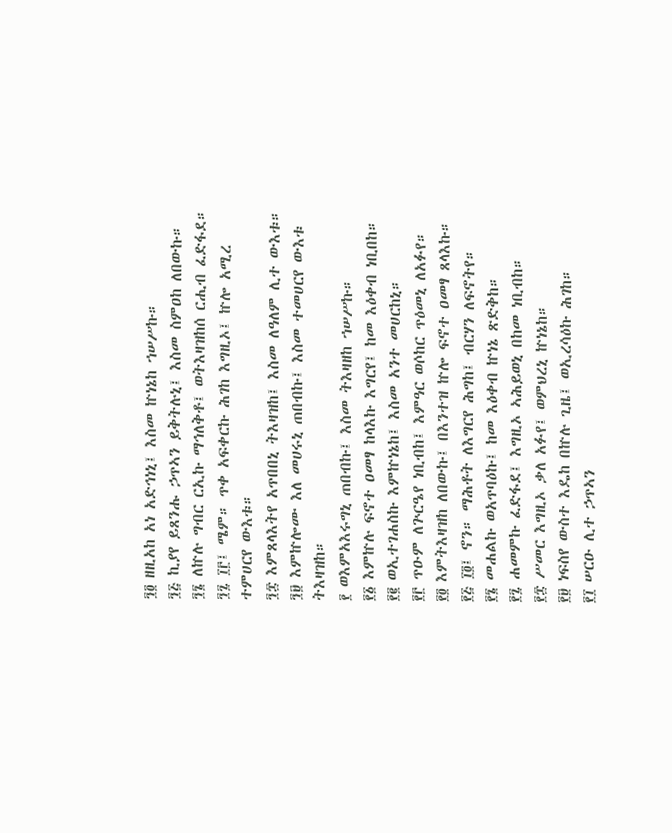፺፬ ዘዚአከ አነ አድኅነኒ፤ እስመ ኵነኔከ ኀሠሥኩ።
፺፭ ኪያየ ይጸንሑ ኃጥኣን ይቅትሉኒ፤ እስመ ስምዐከ ለበውኩ።
፺፮ ለኵሉ ግብር ርኢኩ ማኅለቅቶ፤ ወትእዛዝከሰ ርሒብ ፈድፋደ።
፺፯ ፲፫፤ ሜም። ጥቀ አፍቀርኩ ሕገከ እግዚኦ፤ ኵሎ አሚረ ተምሀርየ ውእቱ።
፺፰ እምጸላእትየ አጥበበኒ ትእዛዝከ፤ እስመ ለዓለም ሊተ ውእቱ።
፺፱ እምኵሎሙ እለ መሀሩኒ ጠበብኩ፤ እስመ ተመሀርየ ውእቱ ትእዛዝከ።
፻ ወእምአእሩግኒ ጠበብኩ፤ እስመ ትእዛዘከ ኀሠሥኩ።
፻፩ እምኵሉ ፍኖተ ዐመፃ ከላእኩ እግርየ፤ ከመ እዕቀብ ነቢበከ።
፻፪ ወኢተገሐስኩ እምኵነኔከ፤ እስመ አንተ መሀርከኒ።
፻፫ ጥዑም ለጕርዔየ ነቢብከ፤ እምዓር ወሶከር ጥዕመኒ ለአፉየ።
፻፬ እምትእዛዝከ ለበውኩ፤ በእንተዝ ኵሎ ፍኖተ ዐመፃ ጸላእኩ።
፻፭ ፲፬፤ ኖን። ማሕቶት ለእግርየ ሕግከ፤ ብርሃን ለፍኖትየ።
፻፮ መሐልኩ ወአጥባዕኩ፤ ከመ እዕቀብ ኵነኔ ጽድቅከ።
፻፯ ሐመምኩ ፈድፋደ፤ እግዚኦ ኣሕይወኒ በከመ ነቢብከ።
፻፰ ሥመር እግዚኦ ቃለ አፉየ፤ ወምህረኒ ኵነኔከ።
፻፱ ነፍስየ ውስተ እዴከ በኵሉ ጊዜ፤ ወኢረሳዕኩ ሕገከ።
፻፲ ሠርዑ ሊተ ኃጥኣን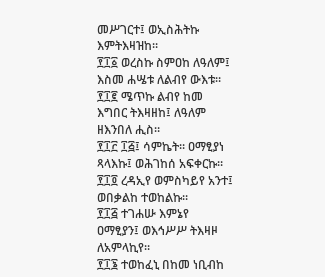መሥገርተ፤ ወኢስሕትኩ እምትእዛዝከ።
፻፲፩ ወረስኩ ስምዐከ ለዓለም፤ እስመ ሐሤቱ ለልብየ ውእቱ።
፻፲፪ ሜጥኩ ልብየ ከመ እግበር ትእዛዘከ፤ ለዓለም ዘእንበለ ሒስ።
፻፲፫ ፲፭፤ ሳምኬት። ዐማፂያነ ጻላእኩ፤ ወሕገከሰ አፍቀርኩ።
፻፲፬ ረዳኢየ ወምስካይየ አንተ፤ ወበቃልከ ተወከልኩ።
፻፲፭ ተገሐሡ እምኔየ ዐማፂያን፤ ወእኅሥሥ ትእዛዞ ለአምላኪየ።
፻፲፮ ተወከፈኒ በከመ ነቢብከ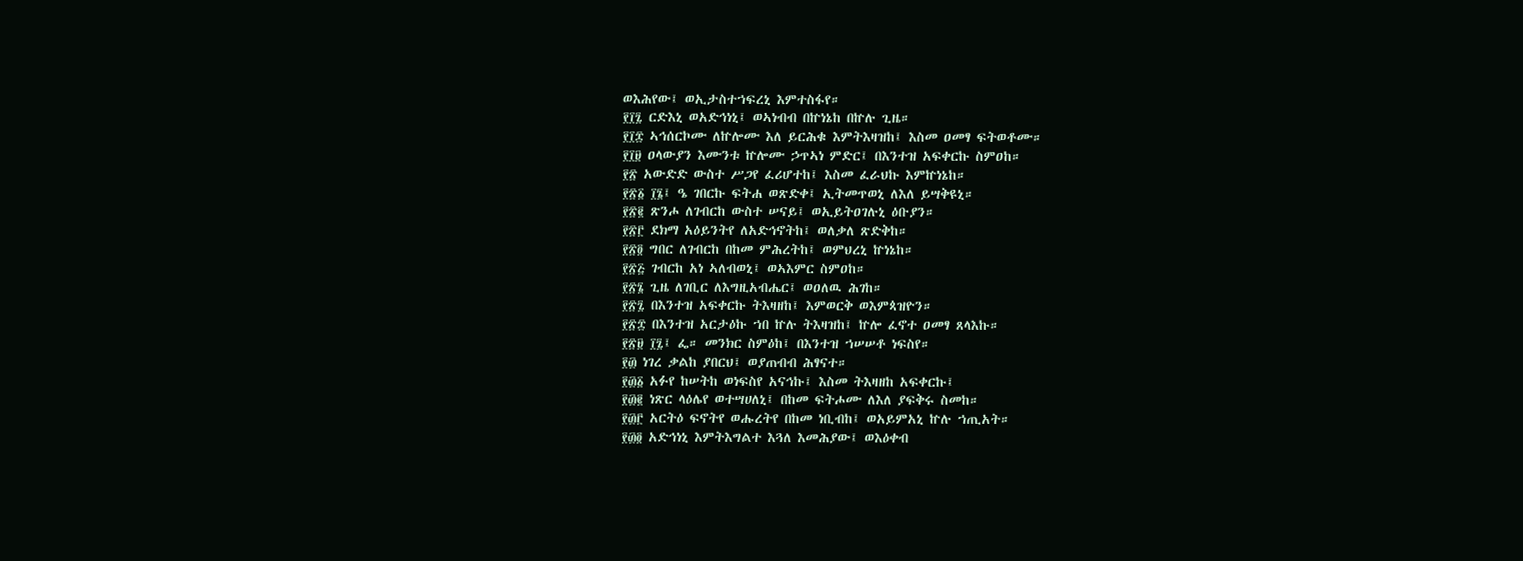ወእሕየው፤ ወኢታስተኀፍረኒ እምተስፋየ።
፻፲፯ ርድእኒ ወአድኅነኒ፤ ወኣነብብ በኵነኔከ በኵሉ ጊዜ።
፻፲፰ ኣኅሰርኮሙ ለኵሎሙ እለ ይርሕቁ እምትእዛዝከ፤ እስመ ዐመፃ ፍትወቶሙ።
፻፲፱ ዐላውያን እሙንቱ ኵሎሙ ኃጥኣነ ምድር፤ በእንተዝ አፍቀርኩ ስምዐከ።
፻፳ አውድድ ውስተ ሥጋየ ፈሪሆተከ፤ እስመ ፈራህኩ እምኵነኔከ።
፻፳፩ ፲፮፤ ዔ ገበርኩ ፍትሐ ወጽድቀ፤ ኢትመጥወኒ ለእለ ይሣቅዩኒ።
፻፳፪ ጽንሖ ለገብርከ ውስተ ሠናይ፤ ወኢይትዐገሉኒ ዕቡያን።
፻፳፫ ደክማ አዕይንትየ ለአድኅኖትከ፤ ወለቃለ ጽድቅከ።
፻፳፬ ግበር ለገብርከ በከመ ምሕረትከ፤ ወምህረኒ ኵነኔከ።
፻፳፭ ገብርከ አነ ኣለብወኒ፤ ወኣእምር ስምዐከ።
፻፳፮ ጊዜ ለገቢር ለእግዚአብሔር፤ ወዐለዉ ሕገከ።
፻፳፯ በእንተዝ አፍቀርኩ ትእዛዘከ፤ እምወርቅ ወእምጳዝዮን።
፻፳፰ በእንተዝ አርታዕኩ ኀበ ኵሉ ትእዛዝከ፤ ኵሎ ፈኖተ ዐመፃ ጸላእኩ።
፻፳፱ ፲፯፤ ፌ። መንክር ስምዕከ፤ በእንተዝ ኀሠሠቶ ነፍስየ።
፻፴ ነገረ ቃልከ ያበርህ፤ ወያጠብብ ሕፃናተ።
፻፴፩ አፉየ ከሠትከ ወነፍስየ አናኅኩ፤ እስመ ትእዛዘከ አፍቀርኩ፤
፻፴፪ ነጽር ላዕሌየ ወተሣሀለኒ፤ በከመ ፍትሖሙ ለእለ ያፍቅሩ ስመከ።
፻፴፫ አርትዕ ፍኖትየ ወሑረትየ በከመ ነቢብከ፤ ወአይምአኒ ኵሉ ኀጢአት።
፻፴፬ አድኅነኒ እምትእግልተ እጓለ እመሕያው፤ ወእዕቀብ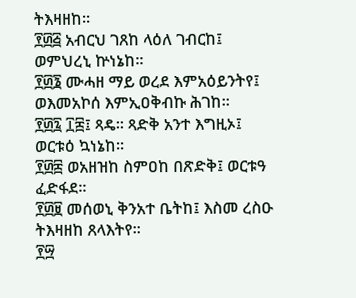ትእዛዘከ።
፻፴፭ አብርህ ገጸከ ላዕለ ገብርከ፤ ወምህረኒ ኵነኔከ።
፻፴፮ ሙሓዘ ማይ ወረደ እምአዕይንትየ፤ ወእመአኮሰ እምኢዐቅብኩ ሕገከ።
፻፴፯ ፲፰፤ ጻዴ። ጻድቅ አንተ እግዚኦ፤ ወርቱዕ ኳነኔከ።
፻፴፰ ወአዘዝከ ስምዐከ በጽድቅ፤ ወርቱዓ ፈድፋደ።
፻፴፱ መሰወኒ ቅንአተ ቤትከ፤ እስመ ረስዑ ትእዛዘከ ጸላእትየ።
፻፵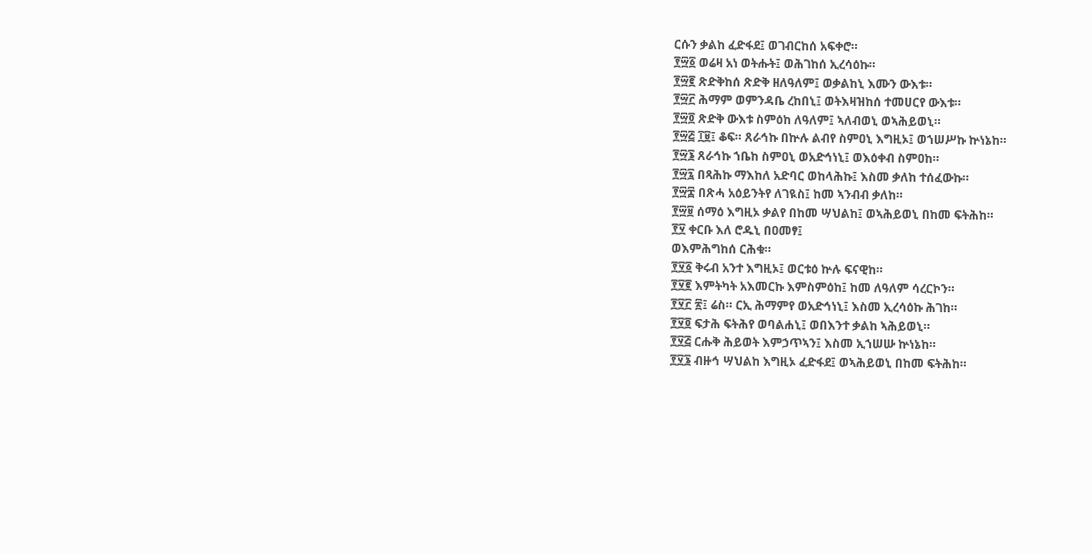ርሱን ቃልከ ፈድፋደ፤ ወገብርከሰ አፍቀሮ።
፻፵፩ ወሬዛ አነ ወትሑት፤ ወሕገከሰ ኢረሳዕኩ።
፻፵፪ ጽድቅከሰ ጽድቅ ዘለዓለም፤ ወቃልከኒ እሙን ውእቱ።
፻፵፫ ሕማም ወምንዳቤ ረከበኒ፤ ወትእዛዝከሰ ተመሀርየ ውእቱ።
፻፵፬ ጽድቅ ውእቱ ስምዕከ ለዓለም፤ ኣለብወኒ ወኣሕይወኒ።
፻፵፭ ፲፱፤ ቆፍ። ጸራኅኩ በኵሉ ልብየ ስምዐኒ እግዚኦ፤ ወኀሠሥኩ ኵነኔከ።
፻፵፮ ጸራኅኩ ኀቤከ ስምዐኒ ወአድኅነኒ፤ ወእዕቀብ ስምዐከ።
፻፵፯ በጻሕኩ ማእከለ አድባር ወከላሕኩ፤ እስመ ቃለከ ተሰፈውኩ።
፻፵፰ በጽሓ አዕይንትየ ለገዪስ፤ ከመ ኣንብብ ቃለከ።
፻፵፱ ሰማዕ እግዚኦ ቃልየ በከመ ሣህልከ፤ ወኣሕይወኒ በከመ ፍትሕከ።
፻፶ ቀርቡ እለ ሮዱኒ በዐመፃ፤
ወእምሕግከሰ ርሕቁ።
፻፶፩ ቅሩብ አንተ እግዚኦ፤ ወርቱዕ ኵሉ ፍናዊከ።
፻፶፪ እምትካት አእመርኩ እምስምዕከ፤ ከመ ለዓለም ሳረርኮን።
፻፶፫ ፳፤ ሬስ። ርኢ ሕማምየ ወአድኅነኒ፤ እስመ ኢረሳዕኩ ሕገከ።
፻፶፬ ፍታሕ ፍትሕየ ወባልሐኒ፤ ወበእንተ ቃልከ ኣሕይወኒ።
፻፶፭ ርሑቅ ሕይወት እምኃጥኣን፤ እስመ ኢኀሠሡ ኵነኔከ።
፻፶፮ ብዙኅ ሣህልከ እግዚኦ ፈድፋደ፤ ወኣሕይወኒ በከመ ፍትሕከ።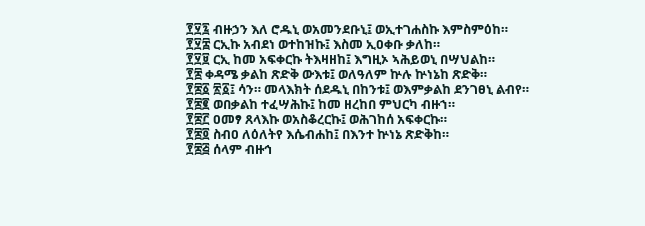፻፶፯ ብዙኃን እለ ሮዱኒ ወአመንደቡኒ፤ ወኢተገሐስኩ እምስምዕከ።
፻፶፰ ርኢኩ አብደነ ወተከዝኩ፤ እስመ ኢዐቀቡ ቃለከ።
፻፶፱ ርኢ ከመ አፍቀርኩ ትእዛዘከ፤ እግዚኦ ኣሕይወኒ በሣህልከ።
፻፷ ቀዳሜ ቃልከ ጽድቅ ውእቱ፤ ወለዓለም ኵሉ ኵነኔከ ጽድቅ።
፻፷፩ ፳፩፤ ሳን። መላእክት ሰደዱኒ በከንቱ፤ ወእምቃልከ ደንገፀኒ ልብየ።
፻፷፪ ወበቃልከ ተፈሣሕኩ፤ ከመ ዘረከበ ምህርካ ብዙኀ።
፻፷፫ ዐመፃ ጸላእኩ ወአስቆረርኩ፤ ወሕገከሰ አፍቀርኩ።
፻፷፬ ስብዐ ለዕለትየ እሴብሐከ፤ በእንተ ኵነኔ ጽድቅከ።
፻፷፭ ሰላም ብዙኅ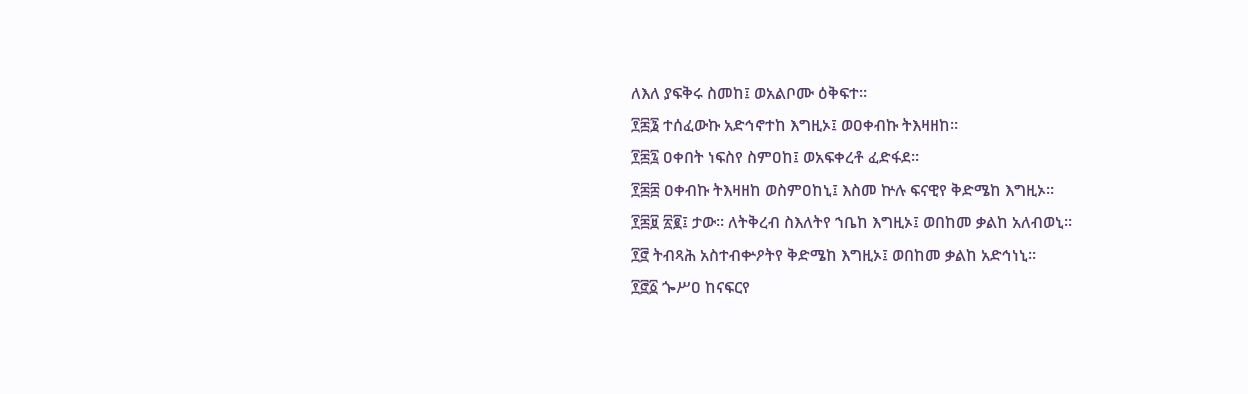ለእለ ያፍቅሩ ስመከ፤ ወአልቦሙ ዕቅፍተ።
፻፷፮ ተሰፈውኩ አድኅኖተከ እግዚኦ፤ ወዐቀብኩ ትእዛዘከ።
፻፷፯ ዐቀበት ነፍስየ ስምዐከ፤ ወአፍቀረቶ ፈድፋደ።
፻፷፰ ዐቀብኩ ትእዛዘከ ወስምዐከኒ፤ እስመ ኵሉ ፍናዊየ ቅድሜከ እግዚኦ።
፻፷፱ ፳፪፤ ታው። ለትቅረብ ስእለትየ ኀቤከ እግዚኦ፤ ወበከመ ቃልከ አለብወኒ።
፻፸ ትብጻሕ አስተብቍዖትየ ቅድሜከ እግዚኦ፤ ወበከመ ቃልከ አድኅነኒ።
፻፸፩ ጐሥዐ ከናፍርየ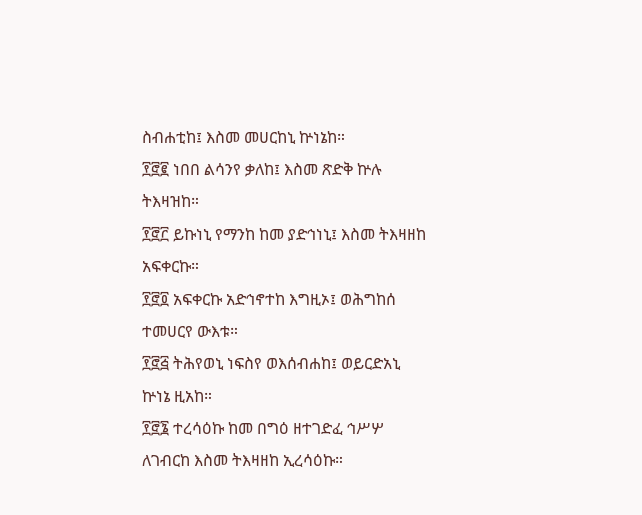ስብሐቲከ፤ እስመ መሀርከኒ ኵነኔከ።
፻፸፪ ነበበ ልሳንየ ቃለከ፤ እስመ ጽድቅ ኵሉ ትእዛዝከ።
፻፸፫ ይኩነኒ የማንከ ከመ ያድኅነኒ፤ እስመ ትእዛዘከ አፍቀርኩ።
፻፸፬ አፍቀርኩ አድኅኖተከ እግዚኦ፤ ወሕግከሰ ተመሀርየ ውእቱ።
፻፸፭ ትሕየወኒ ነፍስየ ወእሰብሐከ፤ ወይርድአኒ ኵነኔ ዚአከ።
፻፸፮ ተረሳዕኩ ከመ በግዕ ዘተገድፈ ኅሥሦ ለገብርከ እስመ ትእዛዘከ ኢረሳዕኩ።